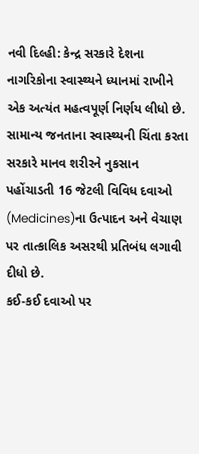નવી દિલ્હી: કેન્દ્ર સરકારે દેશના નાગરિકોના સ્વાસ્થ્યને ધ્યાનમાં રાખીને એક અત્યંત મહત્વપૂર્ણ નિર્ણય લીધો છે. સામાન્ય જનતાના સ્વાસ્થ્યની ચિંતા કરતા સરકારે માનવ શરીરને નુકસાન પહોંચાડતી 16 જેટલી વિવિધ દવાઓ (Medicines)ના ઉત્પાદન અને વેચાણ પર તાત્કાલિક અસરથી પ્રતિબંધ લગાવી દીધો છે.
કઈ-કઈ દવાઓ પર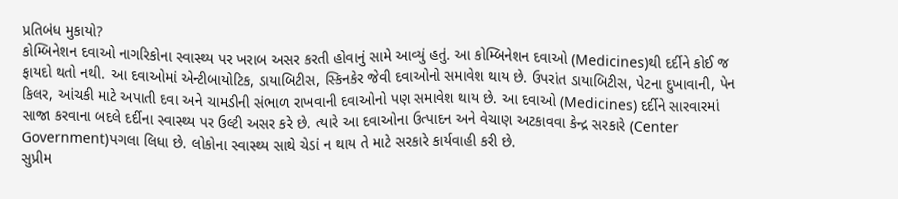પ્રતિબંધ મુકાયો?
કોમ્બિનેશન દવાઓ નાગરિકોના સ્વાસ્થ્ય પર ખરાબ અસર કરતી હોવાનું સામે આવ્યું હતું. આ કોમ્બિનેશન દવાઓ (Medicines)થી દર્દીને કોઈ જ ફાયદો થતો નથી. આ દવાઓમાં એન્ટીબાયોટિક, ડાયાબિટીસ, સ્કિનકેર જેવી દવાઓનો સમાવેશ થાય છે. ઉપરાંત ડાયાબિટીસ, પેટના દુખાવાની, પેન કિલર, આંચકી માટે અપાતી દવા અને ચામડીની સંભાળ રાખવાની દવાઓનો પણ સમાવેશ થાય છે. આ દવાઓ (Medicines) દર્દીને સારવારમાં સાજા કરવાના બદલે દર્દીના સ્વાસ્થ્ય પર ઉલ્ટી અસર કરે છે. ત્યારે આ દવાઓના ઉત્પાદન અને વેચાણ અટકાવવા કેન્દ્ર સરકારે (Center Government)પગલા લિધા છે. લોકોના સ્વાસ્થ્ય સાથે ચેડાં ન થાય તે માટે સરકારે કાર્યવાહી કરી છે.
સુપ્રીમ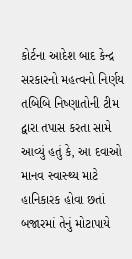કોર્ટના આદેશ બાદ કેન્દ્ર સરકારનો મહત્વનો નિર્ણય
તબિબિ નિષ્ણાતોની ટીમ દ્વારા તપાસ કરતા સામે આવ્યું હતું કે, આ દવાઓ માનવ સ્વાસ્થ્ય માટે હાનિકારક હોવા છતાં બજારમાં તેનું મોટાપાયે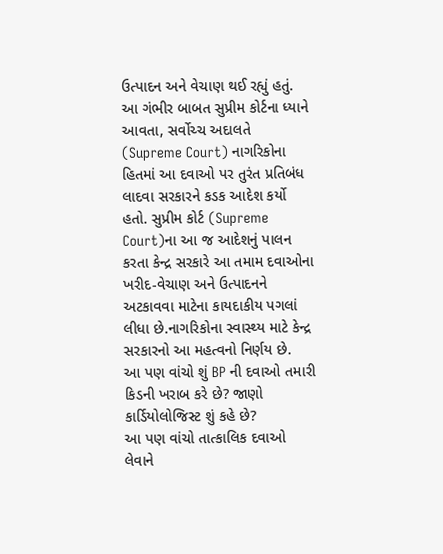ઉત્પાદન અને વેચાણ થઈ રહ્યું હતું. આ ગંભીર બાબત સુપ્રીમ કોર્ટના ધ્યાને આવતા, સર્વોચ્ચ અદાલતે (Supreme Court) નાગરિકોના હિતમાં આ દવાઓ પર તુરંત પ્રતિબંધ લાદવા સરકારને કડક આદેશ કર્યો હતો. સુપ્રીમ કોર્ટ (Supreme Court)ના આ જ આદેશનું પાલન કરતા કેન્દ્ર સરકારે આ તમામ દવાઓના ખરીદ-વેચાણ અને ઉત્પાદનને અટકાવવા માટેના કાયદાકીય પગલાં લીધા છે.નાગરિકોના સ્વાસ્થ્ય માટે કેન્દ્ર સરકારનો આ મહત્વનો નિર્ણય છે.
આ પણ વાંચો શું BP ની દવાઓ તમારી કિડની ખરાબ કરે છે? જાણો કાર્ડિયોલોજિસ્ટ શું કહે છે?
આ પણ વાંચો તાત્કાલિક દવાઓ લેવાને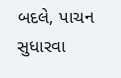બદલે, પાચન સુધારવા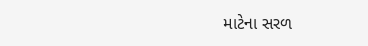માટેના સરળ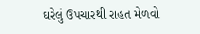ઘરેલું ઉપચારથી રાહત મેળવો